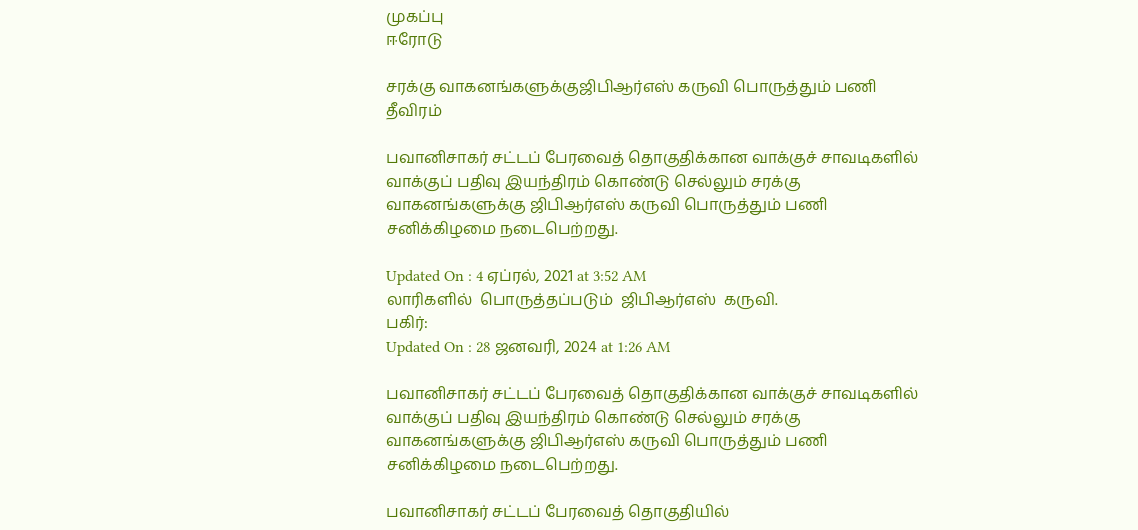முகப்பு
ஈரோடு

சரக்கு வாகனங்களுக்குஜிபிஆர்எஸ் கருவி பொருத்தும் பணி தீவிரம்

பவானிசாகர் சட்டப் பேரவைத் தொகுதிக்கான வாக்குச் சாவடிகளில் வாக்குப் பதிவு இயந்திரம் கொண்டு செல்லும் சரக்கு வாகனங்களுக்கு ஜிபிஆர்எஸ் கருவி பொருத்தும் பணி சனிக்கிழமை நடைபெற்றது.

Updated On : 4 ஏப்ரல், 2021 at 3:52 AM
லாரிகளில்  பொருத்தப்படும்  ஜிபிஆர்எஸ்  கருவி.
பகிர்:
Updated On : 28 ஜனவரி, 2024 at 1:26 AM

பவானிசாகர் சட்டப் பேரவைத் தொகுதிக்கான வாக்குச் சாவடிகளில் வாக்குப் பதிவு இயந்திரம் கொண்டு செல்லும் சரக்கு வாகனங்களுக்கு ஜிபிஆர்எஸ் கருவி பொருத்தும் பணி சனிக்கிழமை நடைபெற்றது.

பவானிசாகர் சட்டப் பேரவைத் தொகுதியில்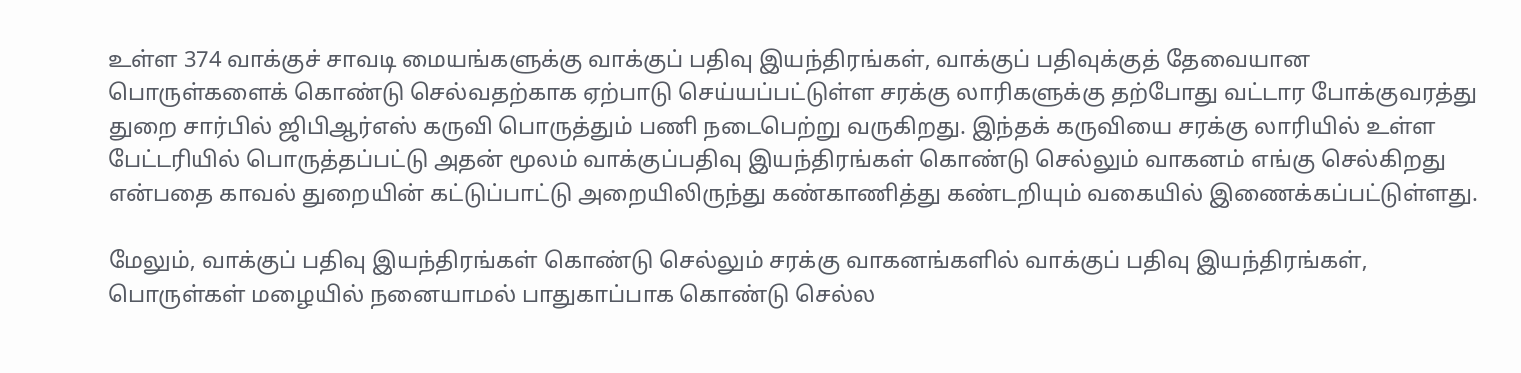உள்ள 374 வாக்குச் சாவடி மையங்களுக்கு வாக்குப் பதிவு இயந்திரங்கள், வாக்குப் பதிவுக்குத் தேவையான பொருள்களைக் கொண்டு செல்வதற்காக ஏற்பாடு செய்யப்பட்டுள்ள சரக்கு லாரிகளுக்கு தற்போது வட்டார போக்குவரத்து துறை சார்பில் ஜிபிஆர்எஸ் கருவி பொருத்தும் பணி நடைபெற்று வருகிறது. இந்தக் கருவியை சரக்கு லாரியில் உள்ள பேட்டரியில் பொருத்தப்பட்டு அதன் மூலம் வாக்குப்பதிவு இயந்திரங்கள் கொண்டு செல்லும் வாகனம் எங்கு செல்கிறது என்பதை காவல் துறையின் கட்டுப்பாட்டு அறையிலிருந்து கண்காணித்து கண்டறியும் வகையில் இணைக்கப்பட்டுள்ளது.

மேலும், வாக்குப் பதிவு இயந்திரங்கள் கொண்டு செல்லும் சரக்கு வாகனங்களில் வாக்குப் பதிவு இயந்திரங்கள், பொருள்கள் மழையில் நனையாமல் பாதுகாப்பாக கொண்டு செல்ல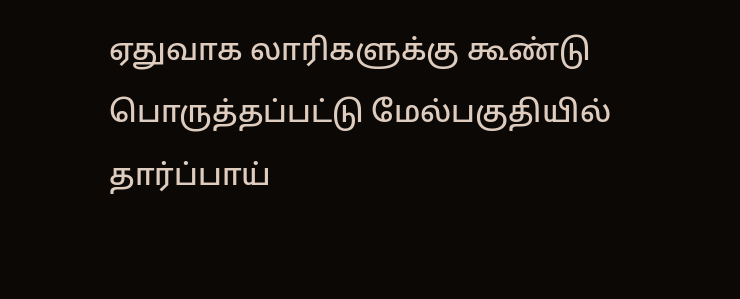ஏதுவாக லாரிகளுக்கு கூண்டு பொருத்தப்பட்டு மேல்பகுதியில் தார்ப்பாய்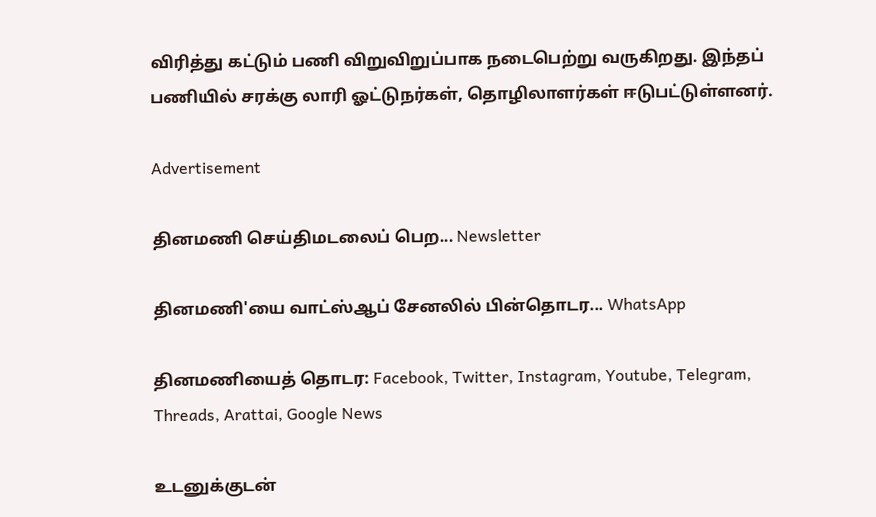விரித்து கட்டும் பணி விறுவிறுப்பாக நடைபெற்று வருகிறது. இந்தப் பணியில் சரக்கு லாரி ஓட்டுநர்கள், தொழிலாளர்கள் ஈடுபட்டுள்ளனர்.

Advertisement

தினமணி செய்திமடலைப் பெற... Newsletter

தினமணி'யை வாட்ஸ்ஆப் சேனலில் பின்தொடர... WhatsApp

தினமணியைத் தொடர: Facebook, Twitter, Instagram, Youtube, Telegram, Threads, Arattai, Google News

உடனுக்குடன்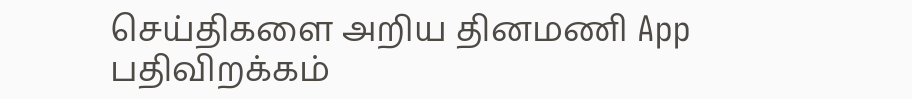செய்திகளை அறிய தினமணி App பதிவிறக்கம்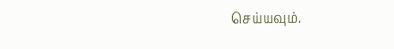செய்யவும்.